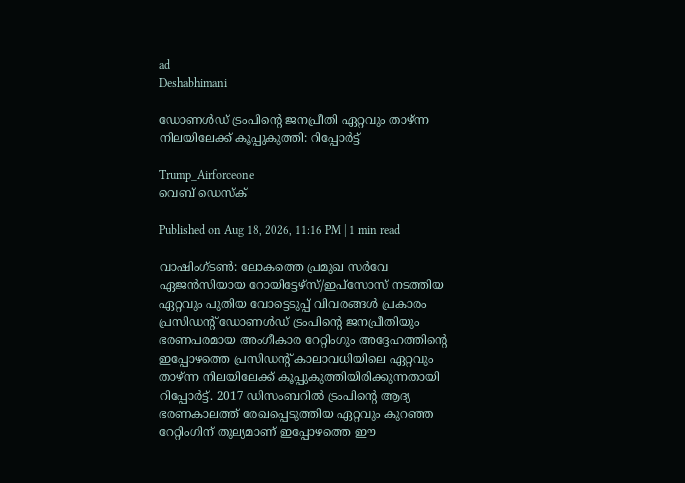ad
Deshabhimani

ഡോണൾഡ് ട്രംപിന്റെ ജനപ്രീതി ഏറ്റവും താഴ്ന്ന നിലയിലേക്ക് കൂപ്പുകുത്തി: റിപ്പോർട്ട്

Trump_Airforceone
വെബ് ഡെസ്ക്

Published on Aug 18, 2026, 11:16 PM | 1 min read

വാഷിംഗ്ടൺ: ലോകത്തെ പ്രമുഖ സർവേ ഏജൻസിയായ റോയിട്ടേഴ്‌സ്/ഇപ്‌സോസ് നടത്തിയ ഏറ്റവും പുതിയ വോട്ടെടുപ്പ് വിവരങ്ങൾ പ്രകാരം പ്രസിഡന്റ് ഡോണൾഡ് ട്രംപിന്റെ ജനപ്രീതിയും ഭരണപരമായ അംഗീകാര റേറ്റിംഗും അദ്ദേഹത്തിന്റെ ഇപ്പോഴത്തെ പ്രസിഡന്റ് കാലാവധിയിലെ ഏറ്റവും താഴ്ന്ന നിലയിലേക്ക് കൂപ്പുകുത്തിയിരിക്കുന്നതായി റിപ്പോർ‌ട്ട്. 2017 ഡിസംബറിൽ ട്രംപിന്റെ ആദ്യ ഭരണകാലത്ത് രേഖപ്പെടുത്തിയ ഏറ്റവും കുറഞ്ഞ റേറ്റിംഗിന് തുല്യമാണ് ഇപ്പോഴത്തെ ഈ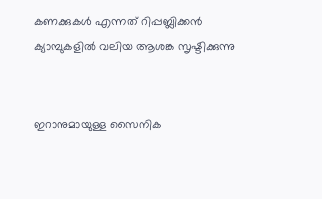കണക്കുകൾ എന്നത് റിപ്പബ്ലിക്കൻ ക്യാമ്പുകളിൽ വലിയ ആശങ്ക സൃഷ്ടിക്കുന്നു


ഇറാനുമായുള്ള സൈനിക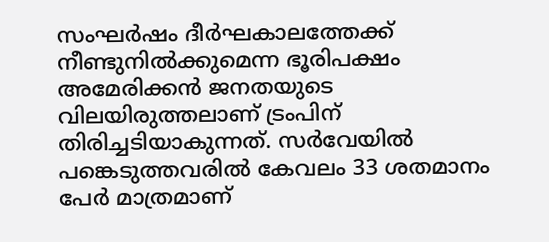സംഘർഷം ദീർഘകാലത്തേക്ക് നീണ്ടുനിൽക്കുമെന്ന ഭൂരിപക്ഷം അമേരിക്കൻ ജനതയുടെ വിലയിരുത്തലാണ് ട്രംപിന് തിരിച്ചടിയാകുന്നത്. സർവേയിൽ പങ്കെടുത്തവരിൽ കേവലം 33 ശതമാനം പേർ മാത്രമാണ്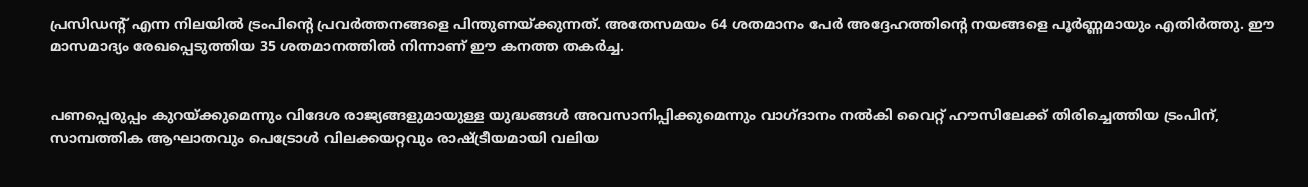പ്രസിഡന്റ് എന്ന നിലയിൽ ട്രംപിന്റെ പ്രവർത്തനങ്ങളെ പിന്തുണയ്ക്കുന്നത്. അതേസമയം 64 ശതമാനം പേർ അദ്ദേഹത്തിന്റെ നയങ്ങളെ പൂർണ്ണമായും എതിർത്തു. ഈ മാസമാദ്യം രേഖപ്പെടുത്തിയ 35 ശതമാനത്തിൽ നിന്നാണ് ഈ കനത്ത തകർച്ച.


പണപ്പെരുപ്പം കുറയ്ക്കുമെന്നും വിദേശ രാജ്യങ്ങളുമായുള്ള യുദ്ധങ്ങൾ അവസാനിപ്പിക്കുമെന്നും വാഗ്ദാനം നൽകി വൈറ്റ് ഹൗസിലേക്ക് തിരിച്ചെത്തിയ ട്രംപിന്, സാമ്പത്തിക ആഘാതവും പെട്രോൾ വിലക്കയറ്റവും രാഷ്ട്രീയമായി വലിയ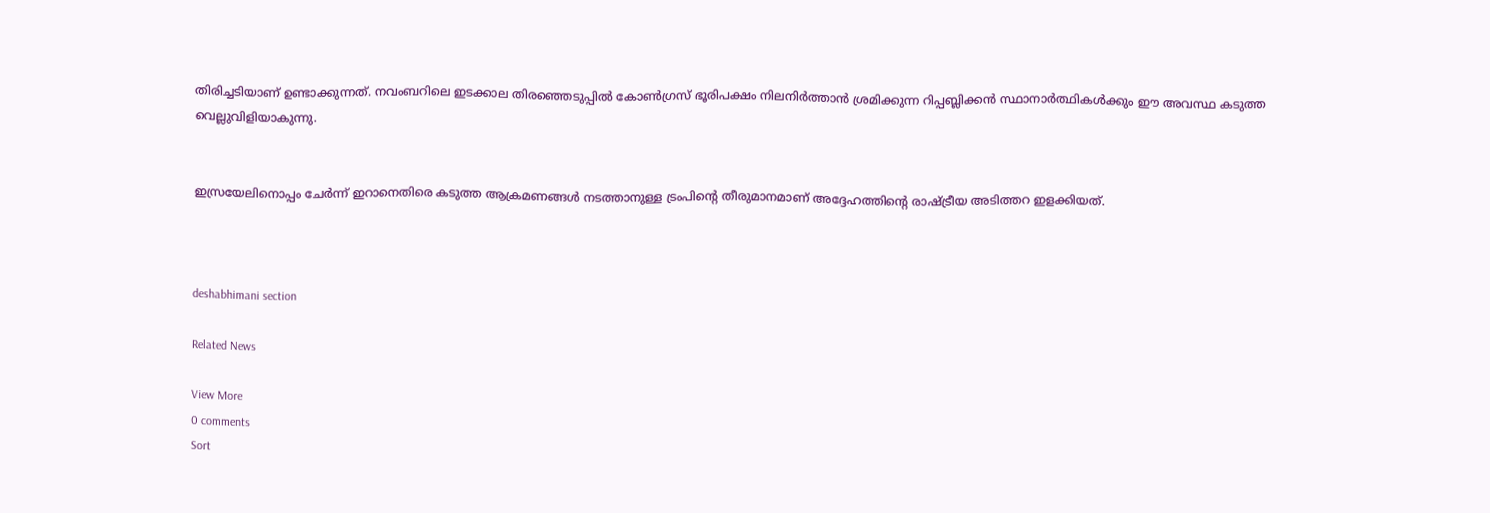തിരിച്ചടിയാണ് ഉണ്ടാക്കുന്നത്. നവംബറിലെ ഇടക്കാല തിരഞ്ഞെടുപ്പിൽ കോൺഗ്രസ് ഭൂരിപക്ഷം നിലനിർത്താൻ ശ്രമിക്കുന്ന റിപ്പബ്ലിക്കൻ സ്ഥാനാർത്ഥികൾക്കും ഈ അവസ്ഥ കടുത്ത വെല്ലുവിളിയാകുന്നു.


ഇസ്രയേലിനൊപ്പം ചേർന്ന് ഇറാനെതിരെ കടുത്ത ആക്രമണങ്ങൾ നടത്താനുള്ള ട്രംപിന്റെ തീരുമാനമാണ് അദ്ദേഹത്തിന്റെ രാഷ്ട്രീയ അടിത്തറ ഇളക്കിയത്.



deshabhimani section

Related News

View More
0 comments
Sort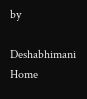by

Deshabhimani
Home